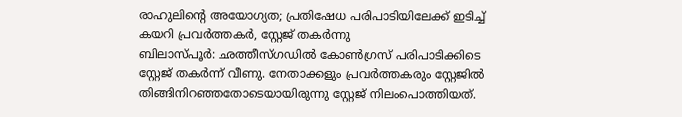രാഹുലിന്റെ അയോഗ്യത; പ്രതിഷേധ പരിപാടിയിലേക്ക് ഇടിച്ച് കയറി പ്രവർത്തകർ, സ്റ്റേജ് തകർന്നു
ബിലാസ്പൂർ: ഛത്തീസ്ഗഡിൽ കോൺഗ്രസ് പരിപാടിക്കിടെ സ്റ്റേജ് തകർന്ന് വീണു. നേതാക്കളും പ്രവർത്തകരും സ്റ്റേജിൽ തിങ്ങിനിറഞ്ഞതോടെയായിരുന്നു സ്റ്റേജ് നിലംപൊത്തിയത്.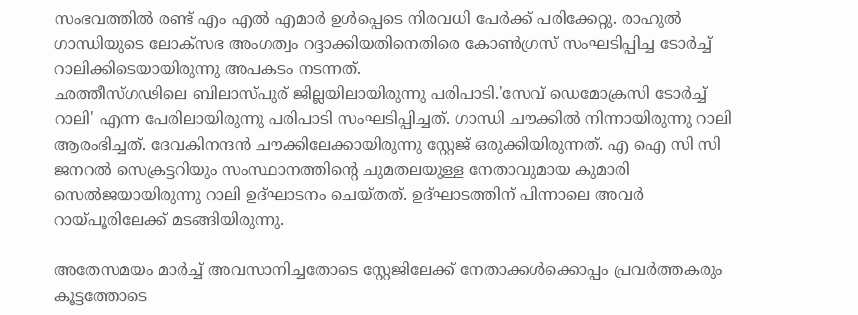സംഭവത്തിൽ രണ്ട് എം എൽ എമാർ ഉൾപ്പെടെ നിരവധി പേർക്ക് പരിക്കേറ്റു. രാഹുൽ ഗാന്ധിയുടെ ലോക്സഭ അംഗത്വം റദ്ദാക്കിയതിനെതിരെ കോൺഗ്രസ് സംഘടിപ്പിച്ച ടോർച്ച് റാലിക്കിടെയായിരുന്നു അപകടം നടന്നത്.
ഛത്തീസ്ഗഢിലെ ബിലാസ്പുര് ജില്ലയിലായിരുന്നു പരിപാടി.'സേവ് ഡെമോക്രസി ടോർച്ച് റാലി' എന്ന പേരിലായിരുന്നു പരിപാടി സംഘടിപ്പിച്ചത്. ഗാന്ധി ചൗക്കിൽ നിന്നായിരുന്നു റാലി ആരംഭിച്ചത്. ദേവകിനന്ദൻ ചൗക്കിലേക്കായിരുന്നു സ്റ്റേജ് ഒരുക്കിയിരുന്നത്. എ ഐ സി സി ജനറൽ സെക്രട്ടറിയും സംസ്ഥാനത്തിന്റെ ചുമതലയുള്ള നേതാവുമായ കുമാരി സെൽജയായിരുന്നു റാലി ഉദ്ഘാടനം ചെയ്തത്. ഉദ്ഘാടത്തിന് പിന്നാലെ അവർ റായ്പൂരിലേക്ക് മടങ്ങിയിരുന്നു.

അതേസമയം മാർച്ച് അവസാനിച്ചതോടെ സ്റ്റേജിലേക്ക് നേതാക്കൾക്കൊപ്പം പ്രവർത്തകരും കൂട്ടത്തോടെ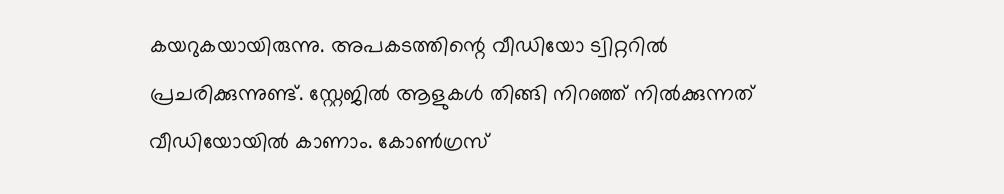കയറുകയായിരുന്നു. അപകടത്തിന്റെ വീഡിയോ ട്വിറ്ററിൽ പ്രചരിക്കുന്നുണ്ട്. സ്റ്റേജിൽ ആളുകൾ തിങ്ങി നിറഞ്ഞ് നിൽക്കുന്നത് വീഡിയോയിൽ കാണാം. കോൺഗ്രസ്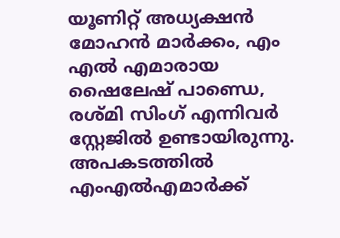യൂണിറ്റ് അധ്യക്ഷൻ മോഹൻ മാർക്കം, എം എൽ എമാരായ ഷൈലേഷ് പാണ്ഡെ, രശ്മി സിംഗ് എന്നിവർ സ്റ്റേജിൽ ഉണ്ടായിരുന്നു. അപകടത്തിൽ എംഎൽഎമാർക്ക്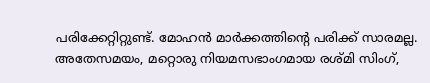പരിക്കേറ്റിറ്റുണ്ട്. മോഹൻ മാർക്കത്തിന്റെ പരിക്ക് സാരമല്ല. അതേസമയം, മറ്റൊരു നിയമസഭാംഗമായ രശ്മി സിംഗ്,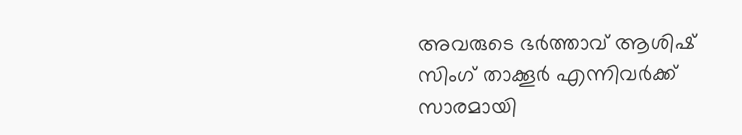അവരുടെ ഭർത്താവ് ആശിഷ് സിംഗ് താക്കൂർ എന്നിവർക്ക് സാരമായി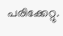പരിക്കേറ്റു.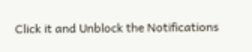Click it and Unblock the Notifications